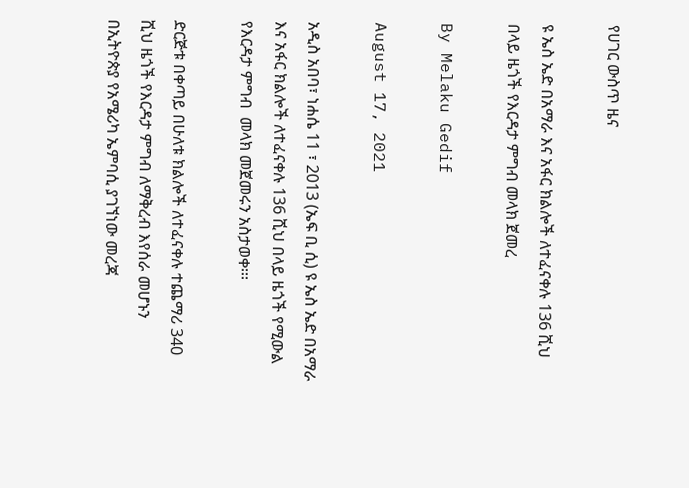የሀገር ውስጥ ዜና

ዩ ኤስ ኤድ በአማራ እና አፋር ክልሎች ለተፈናቀሉ 136 ሺህ በላይ ዜጎች የእርዳታ ምግብ መላክ ጀመረ

By Melaku Gedif

August 17, 2021

አዲስ አበባ፣ ነሐሴ 11 ፣ 2013 (ኤፍ ቢ ሲ) ዩ ኤስ ኤድ በአማራ እና አፋር ክልሎች ለተፈናቀሉ 136 ሺህ በላይ ዜጎች የሚውል የእርዳታ ምግብ  መላክ መጀመሩን አስታወቀ፡፡፡

ድርጅቱ በቀጣይ በሁለቱ ክልሎች ለተፈናቀሉ ተጨማሪ 340 ሺህ ዜጎች የእርዳታ ምግብ ለማቅረብ እየሰራ መሆኑን በኢትዮጵያ የአሜሪካ ኤምባሲ ያገኘነው መረጃ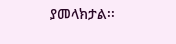ያመላክታል፡፡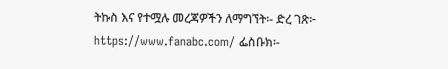ትኩስ እና የተሟሉ መረጃዎችን ለማግኘት፡- ድረ ገጽ፦ https://www.fanabc.com/ ፌስቡክ፡-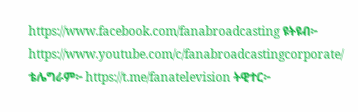https://www.facebook.com/fanabroadcasting ዩትዩብ፦ https://www.youtube.com/c/fanabroadcastingcorporate/ ቴሌግራም፦ https://t.me/fanatelevision ትዊተር፦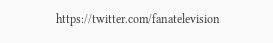https://twitter.com/fanatelevision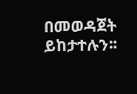በመወዳጀት ይከታተሉን፡፡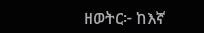ዘወትር፦ ከእኛ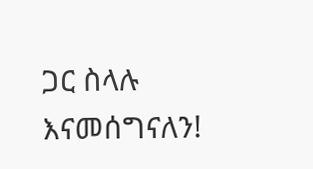ጋር ስላሉ እናመሰግናለን!